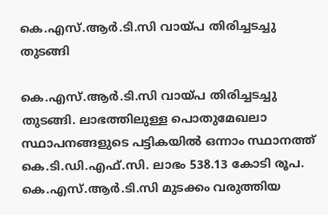കെ.എസ്.ആര്‍.ടി.സി വായ്പ തിരിച്ചടച്ചു തുടങ്ങി

കെ.എസ്.ആര്‍.ടി.സി വായ്പ തിരിച്ചടച്ചു തുടങ്ങി. ലാഭത്തിലുള്ള പൊതുമേഖലാ സ്ഥാപനങ്ങളുടെ പട്ടികയില്‍ ഒന്നാം സ്ഥാനത്ത് കെ.ടി.ഡി.എഫ്.സി. ലാഭം 538.13 കോടി രൂപ. കെ.എസ്.ആര്‍.ടി.സി മുടക്കം വരുത്തിയ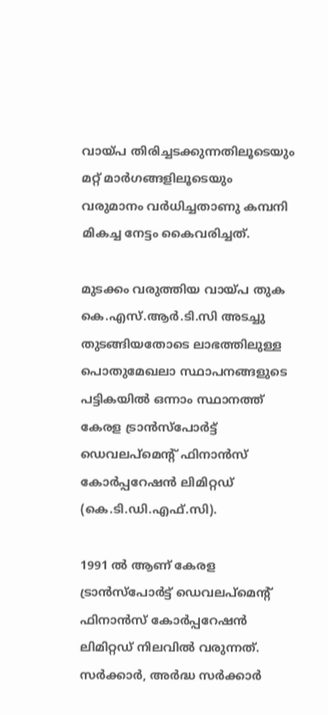വായ്പ തിരിച്ചടക്കുന്നതിലൂടെയും മറ്റ് മാര്‍ഗങ്ങളിലൂടെയും വരുമാനം വര്‍ധിച്ചതാണു കമ്പനി മികച്ച നേട്ടം കൈവരിച്ചത്.

മുടക്കം വരുത്തിയ വായ്പ തുക കെ.എസ്.ആര്‍.ടി.സി അടച്ചു തുടങ്ങിയതോടെ ലാഭത്തിലുള്ള പൊതുമേഖലാ സ്ഥാപനങ്ങളുടെ പട്ടികയില്‍ ഒന്നാം സ്ഥാനത്ത് കേരള ട്രാന്‍സ്‌പോര്‍ട്ട് ഡെവലപ്‌മെന്റ് ഫിനാന്‍സ് കോര്‍പ്പറേഷന്‍ ലിമിറ്റഡ്  (കെ.ടി.ഡി.എഫ്.സി).

1991 ല്‍ ആണ് കേരള ട്രാന്‍സ്‌പോര്‍ട്ട് ഡെവലപ്‌മെന്റ് ഫിനാന്‍സ് കോര്‍പ്പറേഷന്‍ ലിമിറ്റഡ് നിലവില്‍ വരുന്നത്. സര്‍ക്കാര്‍, അര്‍ദ്ധ സര്‍ക്കാര്‍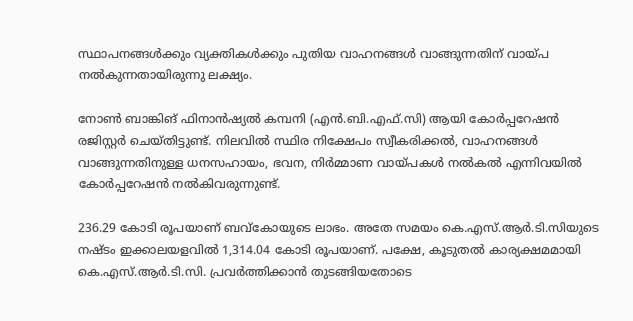സ്ഥാപനങ്ങള്‍ക്കും വ്യക്തികള്‍ക്കും പുതിയ വാഹനങ്ങള്‍ വാങ്ങുന്നതിന് വായ്പ നല്‍കുന്നതായിരുന്നു ലക്ഷ്യം.

നോണ്‍ ബാങ്കിങ് ഫിനാന്‍ഷ്യല്‍ കമ്പനി (എന്‍.ബി.എഫ്.സി) ആയി കോര്‍പ്പറേഷന്‍ രജിസ്റ്റര്‍ ചെയ്തിട്ടുണ്ട്. നിലവില്‍ സ്ഥിര നിക്ഷേപം സ്വീകരിക്കല്‍, വാഹനങ്ങള്‍ വാങ്ങുന്നതിനുള്ള ധനസഹായം, ഭവന, നിര്‍മ്മാണ വായ്പകള്‍ നല്‍കല്‍ എന്നിവയില്‍ കോര്‍പ്പറേഷന്‍ നല്‍കിവരുന്നുണ്ട്.

236.29 കോടി രൂപയാണ് ബവ്കോയുടെ ലാഭം. അതേ സമയം കെ.എസ്.ആർ.ടി.സിയുടെ നഷ്ടം ഇക്കാലയളവില്‍ 1,314.04 കോടി രൂപയാണ്. പക്ഷേ, കൂടുതല്‍ കാര്യക്ഷമമായി കെ.എസ്.ആര്‍.ടി.സി. പ്രവര്‍ത്തിക്കാന്‍ തുടങ്ങിയതോടെ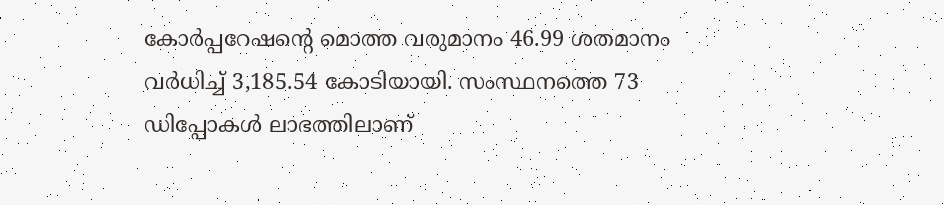കോര്‍പ്പറേഷന്റെ മൊത്ത വരുമാനം 46.99 ശതമാനം വര്‍ധിച്ച് 3,185.54 കോടിയായി. സംസ്ഥനത്തെ 73 ഡിപ്പോകള്‍ ലാഭത്തിലാണ്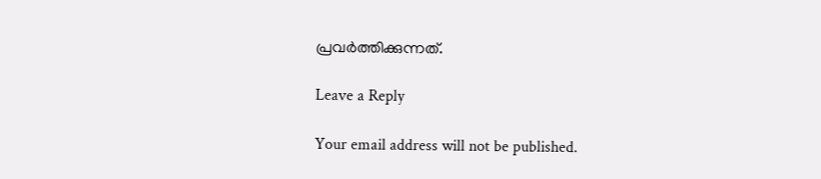പ്രവര്‍ത്തിക്കുന്നത്.

Leave a Reply

Your email address will not be published.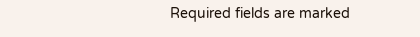Required fields are marked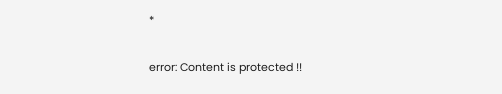*

error: Content is protected !!